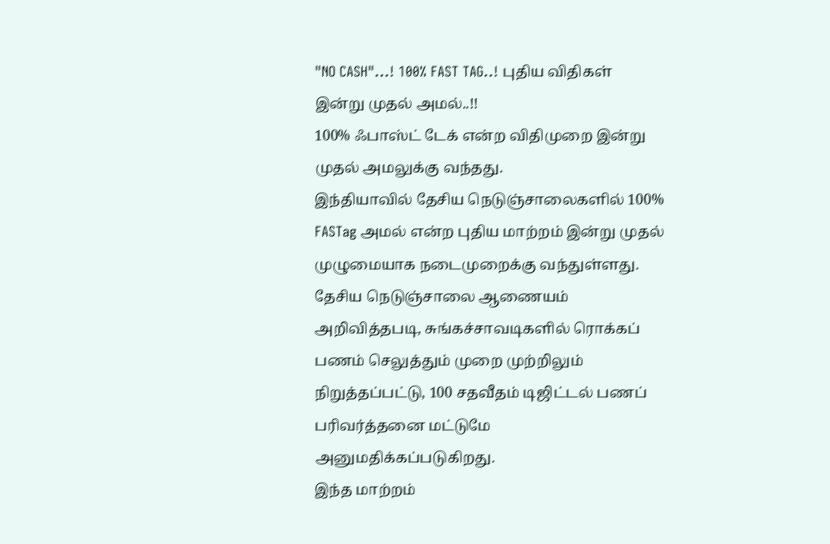"NO CASH"...! 100% FAST TAG..! புதிய விதிகள் இன்று முதல் அமல்..!!
100% ஃபாஸ்ட் டேக் என்ற விதிமுறை இன்று முதல் அமலுக்கு வந்தது.
இந்தியாவில் தேசிய நெடுஞ்சாலைகளில் 100% FASTag அமல் என்ற புதிய மாற்றம் இன்று முதல் முழுமையாக நடைமுறைக்கு வந்துள்ளது. தேசிய நெடுஞ்சாலை ஆணையம் அறிவித்தபடி, சுங்கச்சாவடிகளில் ரொக்கப் பணம் செலுத்தும் முறை முற்றிலும் நிறுத்தப்பட்டு, 100 சதவீதம் டிஜிட்டல் பணப் பரிவர்த்தனை மட்டுமே அனுமதிக்கப்படுகிறது.
இந்த மாற்றம்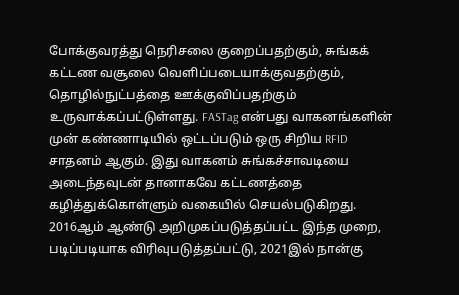போக்குவரத்து நெரிசலை குறைப்பதற்கும், சுங்கக் கட்டண வசூலை வெளிப்படையாக்குவதற்கும், தொழில்நுட்பத்தை ஊக்குவிப்பதற்கும் உருவாக்கப்பட்டுள்ளது. FASTag என்பது வாகனங்களின் முன் கண்ணாடியில் ஒட்டப்படும் ஒரு சிறிய RFID சாதனம் ஆகும். இது வாகனம் சுங்கச்சாவடியை அடைந்தவுடன் தானாகவே கட்டணத்தை கழித்துக்கொள்ளும் வகையில் செயல்படுகிறது.
2016ஆம் ஆண்டு அறிமுகப்படுத்தப்பட்ட இந்த முறை, படிப்படியாக விரிவுபடுத்தப்பட்டு, 2021இல் நான்கு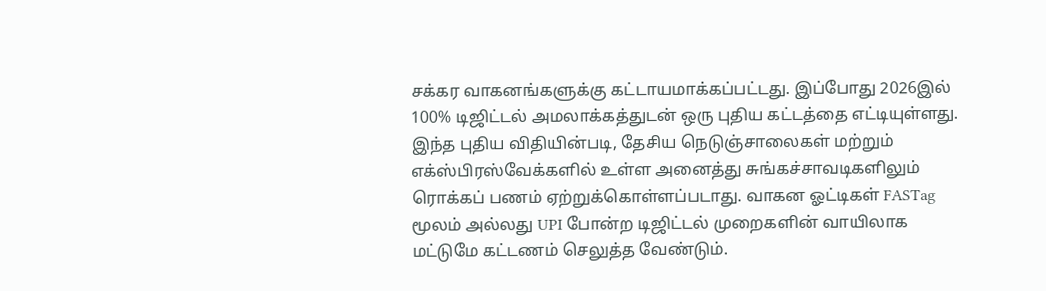சக்கர வாகனங்களுக்கு கட்டாயமாக்கப்பட்டது. இப்போது 2026இல் 100% டிஜிட்டல் அமலாக்கத்துடன் ஒரு புதிய கட்டத்தை எட்டியுள்ளது. இந்த புதிய விதியின்படி, தேசிய நெடுஞ்சாலைகள் மற்றும் எக்ஸ்பிரஸ்வேக்களில் உள்ள அனைத்து சுங்கச்சாவடிகளிலும் ரொக்கப் பணம் ஏற்றுக்கொள்ளப்படாது. வாகன ஓட்டிகள் FASTag மூலம் அல்லது UPI போன்ற டிஜிட்டல் முறைகளின் வாயிலாக மட்டுமே கட்டணம் செலுத்த வேண்டும்.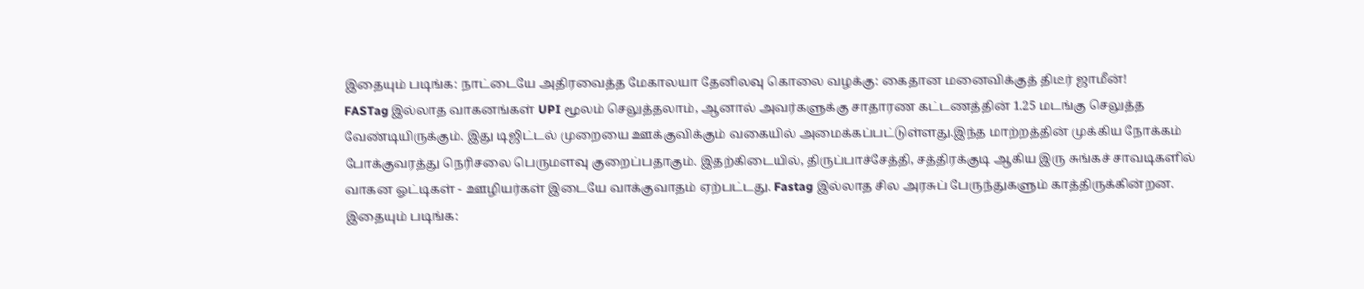இதையும் படிங்க: நாட்டையே அதிரவைத்த மேகாலயா தேனிலவு கொலை வழக்கு: கைதான மனைவிக்குத் திடீர் ஜாமீன்!
FASTag இல்லாத வாகனங்கள் UPI மூலம் செலுத்தலாம், ஆனால் அவர்களுக்கு சாதாரண கட்டணத்தின் 1.25 மடங்கு செலுத்த வேண்டியிருக்கும். இது டிஜிட்டல் முறையை ஊக்குவிக்கும் வகையில் அமைக்கப்பட்டுள்ளது.இந்த மாற்றத்தின் முக்கிய நோக்கம் போக்குவரத்து நெரிசலை பெருமளவு குறைப்பதாகும். இதற்கிடையில், திருப்பாச்சேத்தி, சத்திரக்குடி ஆகிய இரு சுங்கச் சாவடிகளில் வாகன ஓட்டிகள் - ஊழியர்கள் இடையே வாக்குவாதம் ஏற்பட்டது. Fastag இல்லாத சில அரசுப் பேருந்துகளும் காத்திருக்கின்றன.
இதையும் படிங்க: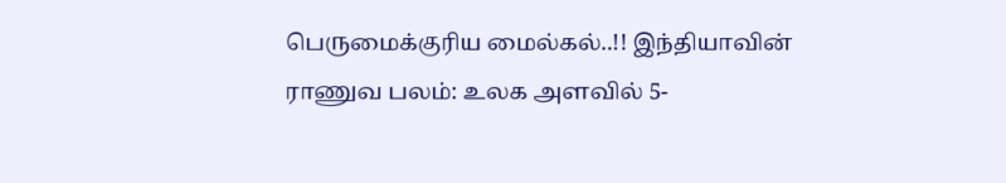பெருமைக்குரிய மைல்கல்..!! இந்தியாவின் ராணுவ பலம்: உலக அளவில் 5-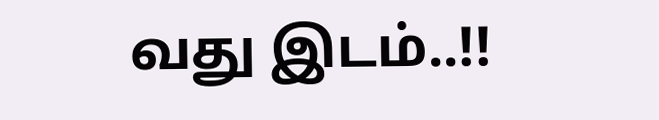வது இடம்..!!